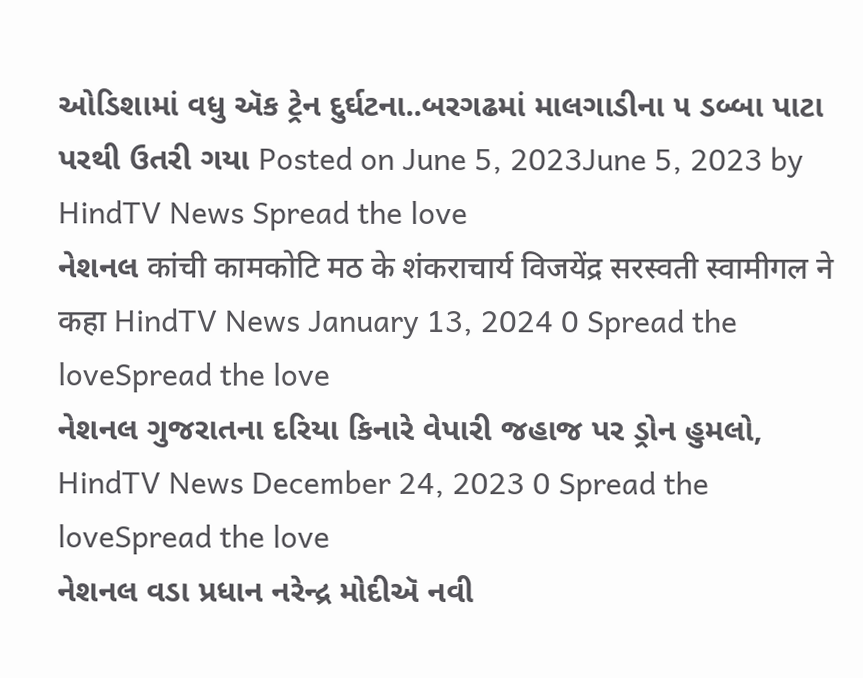ઓડિશામાં વધુ ઍક ટ્રેન દુર્ઘટના..બરગઢમાં માલગાડીના ૫ ડબ્બા પાટા પરથી ઉતરી ગયા Posted on June 5, 2023June 5, 2023 by HindTV News Spread the love
નેશનલ कांची कामकोटि मठ के शंकराचार्य विजयेंद्र सरस्वती स्वामीगल ने कहा HindTV News January 13, 2024 0 Spread the loveSpread the love
નેશનલ ગુજરાતના દરિયા કિનારે વેપારી જહાજ પર ડ્રોન હુમલો, HindTV News December 24, 2023 0 Spread the loveSpread the love
નેશનલ વડા પ્રધાન નરેન્દ્ર મોદીઍ નવી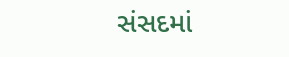સંસદમાં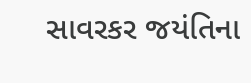સાવરકર જયંતિના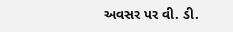અવસર પર વી. ડી.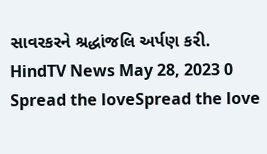સાવરકરને શ્રદ્ધાંજલિ અર્પણ કરી. HindTV News May 28, 2023 0 Spread the loveSpread the love